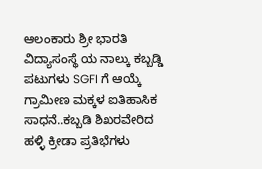ಆಲಂಕಾರು ಶ್ರೀ ಭಾರತಿ ವಿದ್ಯಾಸಂಸ್ಥೆ ಯ ನಾಲ್ಕು ಕಬ್ಬಡ್ಡಿ ಪಟುಗಳು SGFI ಗೆ ಆಯ್ಕೆ ಗ್ರಾಮೀಣ ಮಕ್ಕಳ ಐತಿಹಾಸಿಕ ಸಾಧನೆ..ಕಬ್ಬಡಿ ಶಿಖರವೇರಿದ ಹಳ್ಳಿ ಕ್ರೀಡಾ ಪ್ರತಿಭೆಗಳು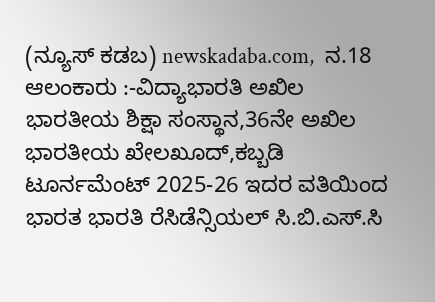(ನ್ಯೂಸ್‌ ಕಡಬ) newskadaba.com,  ನ.18 ಆಲಂಕಾರು :-ವಿದ್ಯಾಭಾರತಿ ಅಖಿಲ ಭಾರತೀಯ ಶಿಕ್ಷಾ ಸಂಸ್ಥಾನ,36ನೇ ಅಖಿಲ ಭಾರತೀಯ ಖೇಲಖೂದ್,ಕಬ್ಬಡಿ ಟೂರ್ನಮೆಂಟ್ 2025-26 ಇದರ ವತಿಯಿಂದ ಭಾರತ ಭಾರತಿ ರೆಸಿಡೆನ್ಸಿಯಲ್ ಸಿ.ಬಿ.ಎಸ್.ಸಿ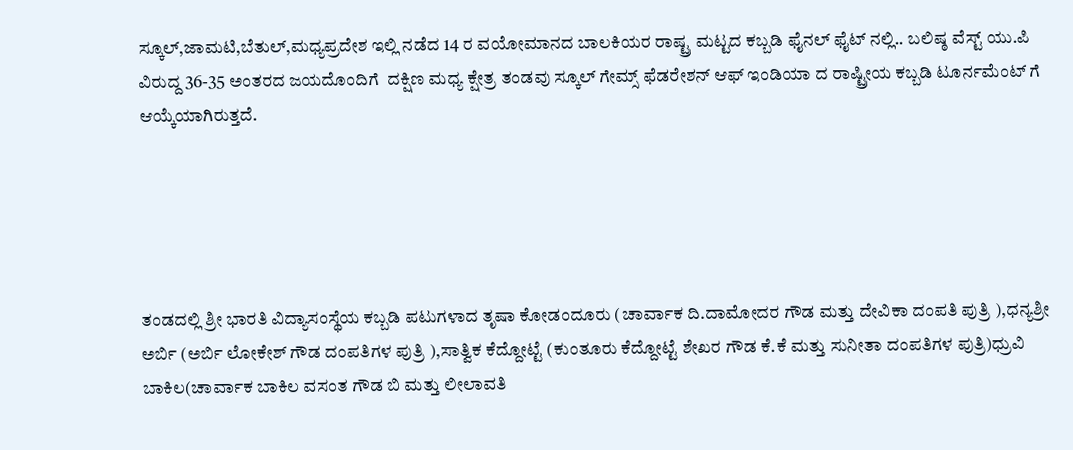ಸ್ಕೂಲ್,ಜಾಮಟಿ,ಬೆತುಲ್,ಮಧ್ಯಪ್ರದೇಶ ಇಲ್ಲಿ ನಡೆದ 14 ರ ವಯೋಮಾನದ ಬಾಲಕಿಯರ ರಾಷ್ಟ್ರ ಮಟ್ಟದ ಕಬ್ಬಡಿ ಫೈನಲ್ ಫೈಟ್ ನಲ್ಲಿ.. ಬಲಿಷ್ಠ ವೆಸ್ಟ್ ಯು.ಪಿ ವಿರುದ್ದ 36-35 ಅಂತರದ ಜಯದೊಂದಿಗೆ  ದಕ್ಷಿಣ ಮಧ್ಯ ಕ್ಷೇತ್ರ ತಂಡವು ಸ್ಕೂಲ್ ಗೇಮ್ಸ್ ಫೆಡರೇಶನ್ ಆಫ್ ಇಂಡಿಯಾ ದ ರಾಷ್ಟ್ರೀಯ ಕಬ್ಬಡಿ ಟೂರ್ನಮೆಂಟ್ ಗೆ ಆಯ್ಕೆಯಾಗಿರುತ್ತದೆ.





ತಂಡದಲ್ಲಿ ಶ್ರೀ ಭಾರತಿ ವಿದ್ಯಾಸಂಸ್ಥೆಯ ಕಬ್ಬಡಿ ಪಟುಗಳಾದ ತೃಷಾ ಕೋಡಂದೂರು (ಚಾರ್ವಾಕ ದಿ.ದಾಮೋದರ ಗೌಡ ಮತ್ತು ದೇವಿಕಾ ದಂಪತಿ ಪುತ್ರಿ ),ಧನ್ಯಶ್ರೀ ಅರ್ಬಿ (ಅರ್ಬಿ ಲೋಕೇಶ್ ಗೌಡ ದಂಪತಿಗಳ ಪುತ್ರಿ ),ಸಾತ್ವಿಕ ಕೆದ್ದೋಟ್ಟೆ (ಕುಂತೂರು ಕೆದ್ದೋಟ್ಟೆ ಶೇಖರ ಗೌಡ ಕೆ.ಕೆ ಮತ್ತು ಸುನೀತಾ ದಂಪತಿಗಳ ಪುತ್ರಿ)ಧ್ರುವಿ ಬಾಕಿಲ(ಚಾರ್ವಾಕ ಬಾಕಿಲ ವಸಂತ ಗೌಡ ಬಿ ಮತ್ತು ಲೀಲಾವತಿ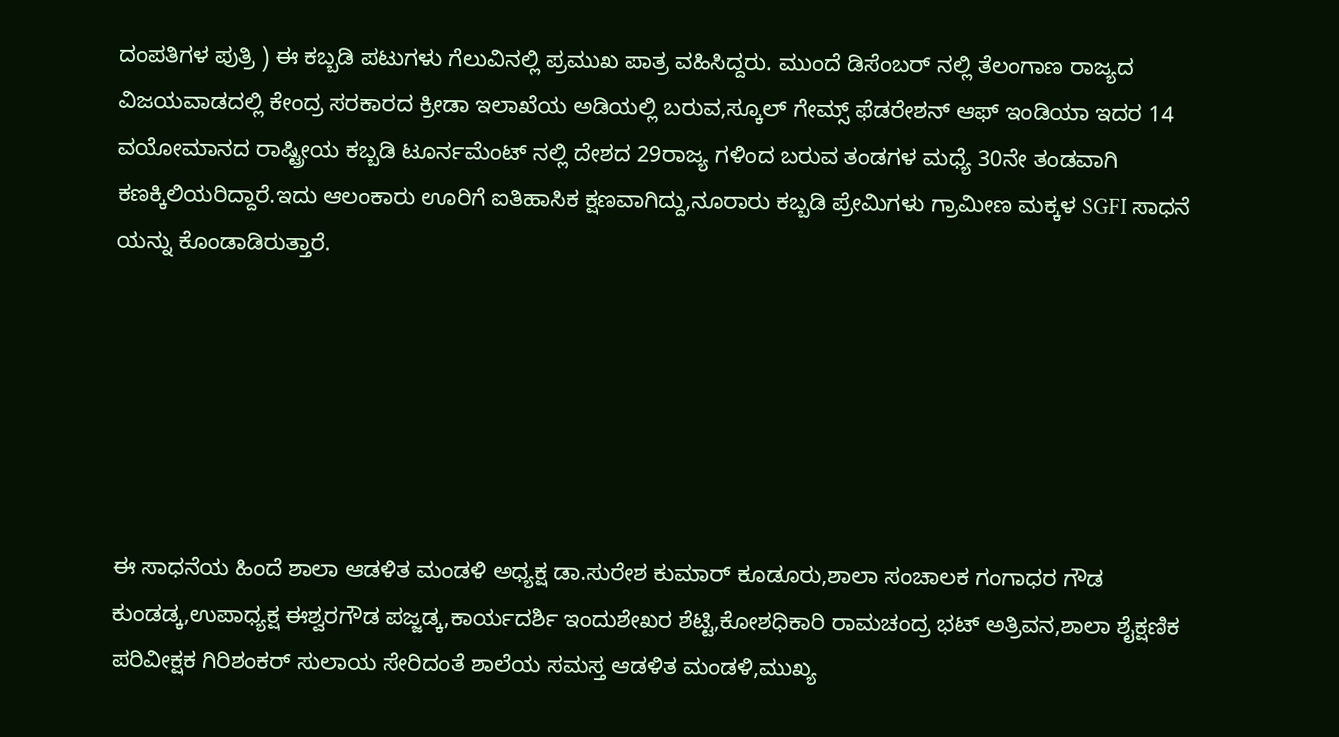ದಂಪತಿಗಳ ಪುತ್ರಿ ) ಈ ಕಬ್ಬಡಿ ಪಟುಗಳು ಗೆಲುವಿನಲ್ಲಿ ಪ್ರಮುಖ ಪಾತ್ರ ವಹಿಸಿದ್ದರು. ಮುಂದೆ ಡಿಸೆಂಬರ್ ನಲ್ಲಿ ತೆಲಂಗಾಣ ರಾಜ್ಯದ ವಿಜಯವಾಡದಲ್ಲಿ ಕೇಂದ್ರ ಸರಕಾರದ ಕ್ರೀಡಾ ಇಲಾಖೆಯ ಅಡಿಯಲ್ಲಿ ಬರುವ,ಸ್ಕೂಲ್ ಗೇಮ್ಸ್ ಫೆಡರೇಶನ್ ಆಫ್ ಇಂಡಿಯಾ ಇದರ 14 ವಯೋಮಾನದ ರಾಷ್ಟ್ರೀಯ ಕಬ್ಬಡಿ ಟೂರ್ನಮೆಂಟ್ ನಲ್ಲಿ ದೇಶದ 29ರಾಜ್ಯ ಗಳಿಂದ ಬರುವ ತಂಡಗಳ ಮಧ್ಯೆ 30ನೇ ತಂಡವಾಗಿ ಕಣಕ್ಕಿಲಿಯರಿದ್ದಾರೆ.ಇದು ಆಲಂಕಾರು ಊರಿಗೆ ಐತಿಹಾಸಿಕ ಕ್ಷಣವಾಗಿದ್ದು,ನೂರಾರು ಕಬ್ಬಡಿ ಪ್ರೇಮಿಗಳು ಗ್ರಾಮೀಣ ಮಕ್ಕಳ SGFI ಸಾಧನೆ ಯನ್ನು ಕೊಂಡಾಡಿರುತ್ತಾರೆ.






ಈ ಸಾಧನೆಯ ಹಿಂದೆ ಶಾಲಾ ಆಡಳಿತ ಮಂಡಳಿ ಅಧ್ಯಕ್ಷ ಡಾ.ಸುರೇಶ ಕುಮಾರ್ ಕೂಡೂರು,ಶಾಲಾ ಸಂಚಾಲಕ ಗಂಗಾಧರ ಗೌಡ ಕುಂಡಡ್ಕ,ಉಪಾಧ್ಯಕ್ಷ ಈಶ್ವರಗೌಡ ಪಜ್ಜಡ್ಕ,ಕಾರ್ಯದರ್ಶಿ ಇಂದುಶೇಖರ ಶೆಟ್ಟಿ,ಕೋಶಧಿಕಾರಿ ರಾಮಚಂದ್ರ ಭಟ್ ಅತ್ರಿವನ,ಶಾಲಾ ಶೈಕ್ಷಣಿಕ ಪರಿವೀಕ್ಷಕ ಗಿರಿಶಂಕರ್ ಸುಲಾಯ ಸೇರಿದಂತೆ ಶಾಲೆಯ ಸಮಸ್ತ ಆಡಳಿತ ಮಂಡಳಿ,ಮುಖ್ಯ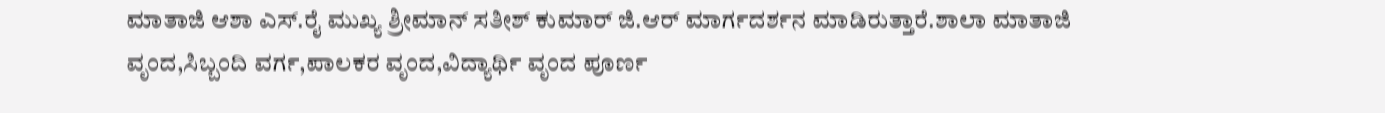ಮಾತಾಜಿ ಆಶಾ ಎಸ್.ರೈ ಮುಖ್ಯ ಶ್ರೀಮಾನ್ ಸತೀಶ್ ಕುಮಾರ್ ಜಿ.ಆರ್ ಮಾರ್ಗದರ್ಶನ ಮಾಡಿರುತ್ತಾರೆ.ಶಾಲಾ ಮಾತಾಜಿ ವೃಂದ,ಸಿಬ್ಬಂದಿ ವರ್ಗ,ಪಾಲಕರ ವೃಂದ,ವಿದ್ಯಾರ್ಥಿ ವೃಂದ ಪೂರ್ಣ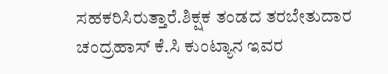ಸಹಕರಿಸಿರುತ್ತಾರೆ.ಶಿಕ್ಷಕ ತಂಡದ ತರಬೇತುದಾರ ಚಂದ್ರಹಾಸ್ ಕೆ.ಸಿ ಕುಂಟ್ಯಾನ ಇವರ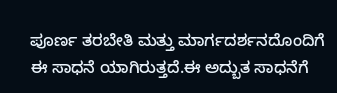ಪೂರ್ಣ ತರಬೇತಿ ಮತ್ತು ಮಾರ್ಗದರ್ಶನದೊಂದಿಗೆ ಈ ಸಾಧನೆ ಯಾಗಿರುತ್ತದೆ.ಈ ಅದ್ಬುತ ಸಾಧನೆಗೆ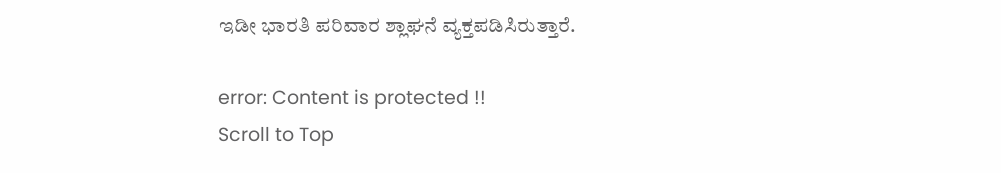ಇಡೀ ಭಾರತಿ ಪರಿವಾರ ಶ್ಲಾಘನೆ ವ್ಯಕ್ತಪಡಿಸಿರುತ್ತಾರೆ.

error: Content is protected !!
Scroll to Top